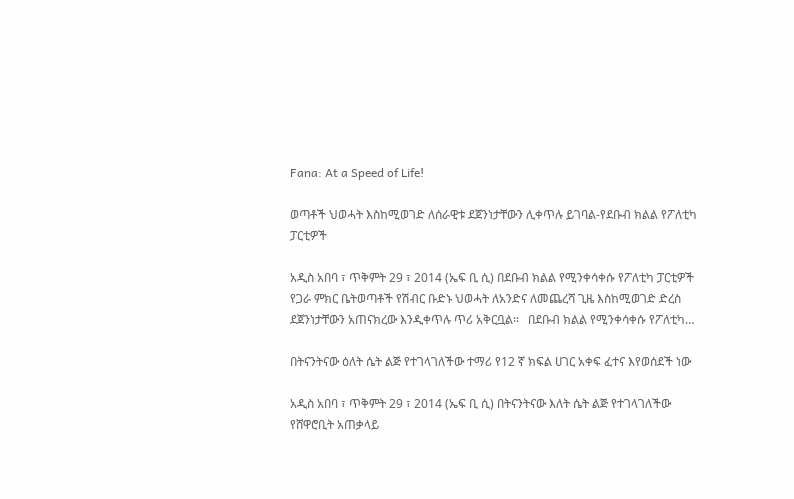Fana: At a Speed of Life!

ወጣቶች ህወሓት እስከሚወገድ ለሰራዊቱ ደጀንነታቸውን ሊቀጥሉ ይገባል-የደቡብ ክልል የፖለቲካ ፓርቲዎች

አዲስ አበባ ፣ ጥቅምት 29 ፣ 2014 (ኤፍ ቢ ሲ) በደቡብ ክልል የሚንቀሳቀሱ የፖለቲካ ፓርቲዎች የጋራ ምክር ቤትወጣቶች የሽብር ቡድኑ ህወሓት ለአንድና ለመጨረሻ ጊዜ እስከሚወገድ ድረስ ደጀንነታቸውን አጠናክረው እንዲቀጥሉ ጥሪ አቅርቧል፡፡   በደቡብ ክልል የሚንቀሳቀሱ የፖለቲካ…

በትናንትናው ዕለት ሴት ልጅ የተገላገለችው ተማሪ የ12 ኛ ክፍል ሀገር አቀፍ ፈተና እየወሰደች ነው

አዲስ አበባ ፣ ጥቅምት 29 ፣ 2014 (ኤፍ ቢ ሲ) በትናንትናው እለት ሴት ልጅ የተገላገለችው የሸዋሮቢት አጠቃላይ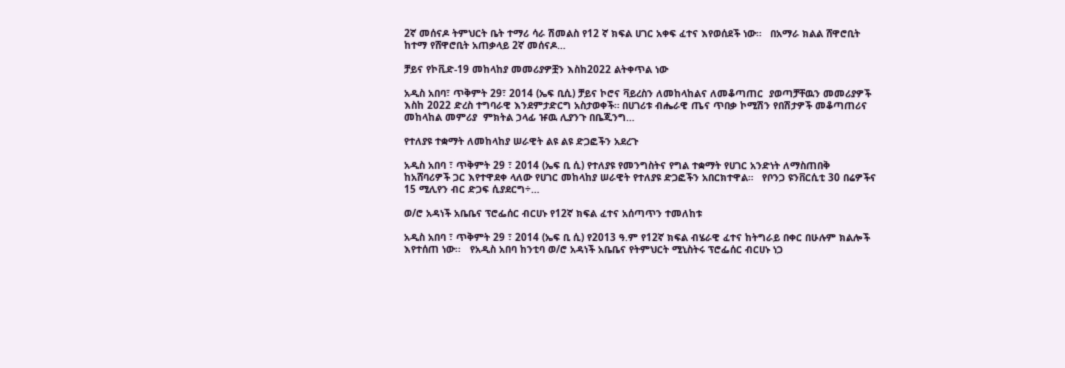2ኛ መሰናዶ ትምህርት ቤት ተማሪ ሳራ ሽመልስ የ12 ኛ ክፍል ሀገር አቀፍ ፈተና እየወሰደች ነው።   በአማራ ክልል ሸዋሮቢት ከተማ የሸዋሮቢት አጠቃላይ 2ኛ መሰናዶ…

ቻይና የኮቪድ-19 መከላከያ መመሪያዎቿን እስከ2022 ልትቀጥል ነው

አዲስ አበባ፣ ጥቅምት 29፣ 2014 (ኤፍ ቢሲ) ቻይና ኮሮና ቫይረስን ለመከላከልና ለመቆጣጠር  ያወጣቻቸዉን መመሪያዎች እስከ 2022 ድረስ ተግባራዊ እንደምታድርግ አስታወቀች። በሀገሪቱ ብሔራዊ ጤና ጥበቃ ኮሚሽን የበሽታዎች መቆጣጠሪና መከላከል መምሪያ  ምክትል ኃላፊ ዡዉ ሊያንጉ በቤጂንግ…

የተለያዩ ተቋማት ለመከላከያ ሠራዊት ልዩ ልዩ ድጋፎችን አደረጉ

አዲስ አበባ ፣ ጥቅምት 29 ፣ 2014 (ኤፍ ቢ ሲ) የተለያዩ የመንግስትና የግል ተቋማት የሀገር አንድነት ለማስጠበቅ ከአሸባሪዎች ጋር እየተዋደቀ ላለው የሀገር መከላከያ ሠራዊት የተለያዩ ድጋፎችን አበርክተዋል።   የቦንጋ ዩንቨርሲቲ 30 በሬዎችና 15 ሚሊየን ብር ድጋፍ ሲያደርግ÷…

ወ/ሮ አዳነች አቤቤና ፕሮፌሰር ብርሀኑ የ12ኛ ክፍል ፈተና አሰጣጥን ተመለከቱ

አዲስ አበባ ፣ ጥቅምት 29 ፣ 2014 (ኤፍ ቢ ሲ) የ2013 ዓ.ም የ12ኛ ክፍል ብሄራዊ ፈተና ከትግራይ በቀር በሁሉም ክልሎች እየተሰጠ ነው፡፡   የአዲስ አበባ ከንቲባ ወ/ሮ አዳነች አቤቤና የትምህርት ሚኒስትሩ ፕሮፌሰር ብርሀኑ ነጋ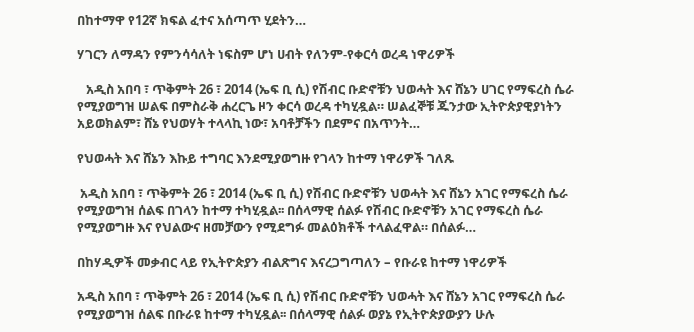በከተማዋ የ12ኛ ክፍል ፈተና አሰጣጥ ሂደትን…

ሃገርን ለማዳን የምንሳሳለት ነፍስም ሆነ ሀብት የለንም-የቀርሳ ወረዳ ነዋሪዎች

   አዲስ አበባ ፣ ጥቅምት 26 ፣ 2014 (ኤፍ ቢ ሲ) የሽብር ቡድኖቹን ህወሓት እና ሸኔን ሀገር የማፍረስ ሴራ የሚያወግዝ ሠልፍ በምስራቅ ሐረርጌ ዞን ቀርሳ ወረዳ ተካሂዷል። ሠልፈኞቹ ጁንታው ኢትዮጵያዊያነትን አይወክልም፣ ሸኔ የህወሃት ተላላኪ ነው፣ አባቶቻችን በደምና በአጥንት…

የህወሓት እና ሸኔን እኩይ ተግባር እንደሚያወግዙ የገላን ከተማ ነዋሪዎች ገለጹ

 አዲስ አበባ ፣ ጥቅምት 26 ፣ 2014 (ኤፍ ቢ ሲ) የሽብር ቡድኖቹን ህወሓት እና ሸኔን አገር የማፍረስ ሴራ የሚያወግዝ ሰልፍ በገላን ከተማ ተካሂዷል፡፡ በሰላማዊ ሰልፉ የሽብር ቡድኖቹን አገር የማፍረስ ሴራ የሚያወግዙ እና የህልውና ዘመቻውን የሚደግፉ መልዕክቶች ተላልፈዋል። በሰልፉ…

በከሃዲዎች መቃብር ላይ የኢትዮጵያን ብልጽግና እናረጋግጣለን – የቡራዩ ከተማ ነዋሪዎች

አዲስ አበባ ፣ ጥቅምት 26 ፣ 2014 (ኤፍ ቢ ሲ) የሽብር ቡድኖቹን ህወሓት እና ሸኔን አገር የማፍረስ ሴራ የሚያወግዝ ሰልፍ በቡራዩ ከተማ ተካሂዷል፡፡ በሰላማዊ ሰልፉ ወያኔ የኢትዮጵያውያን ሁሉ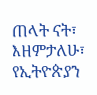ጠላት ናት፣ እዘምታለሁ፣ የኢትዮጵያን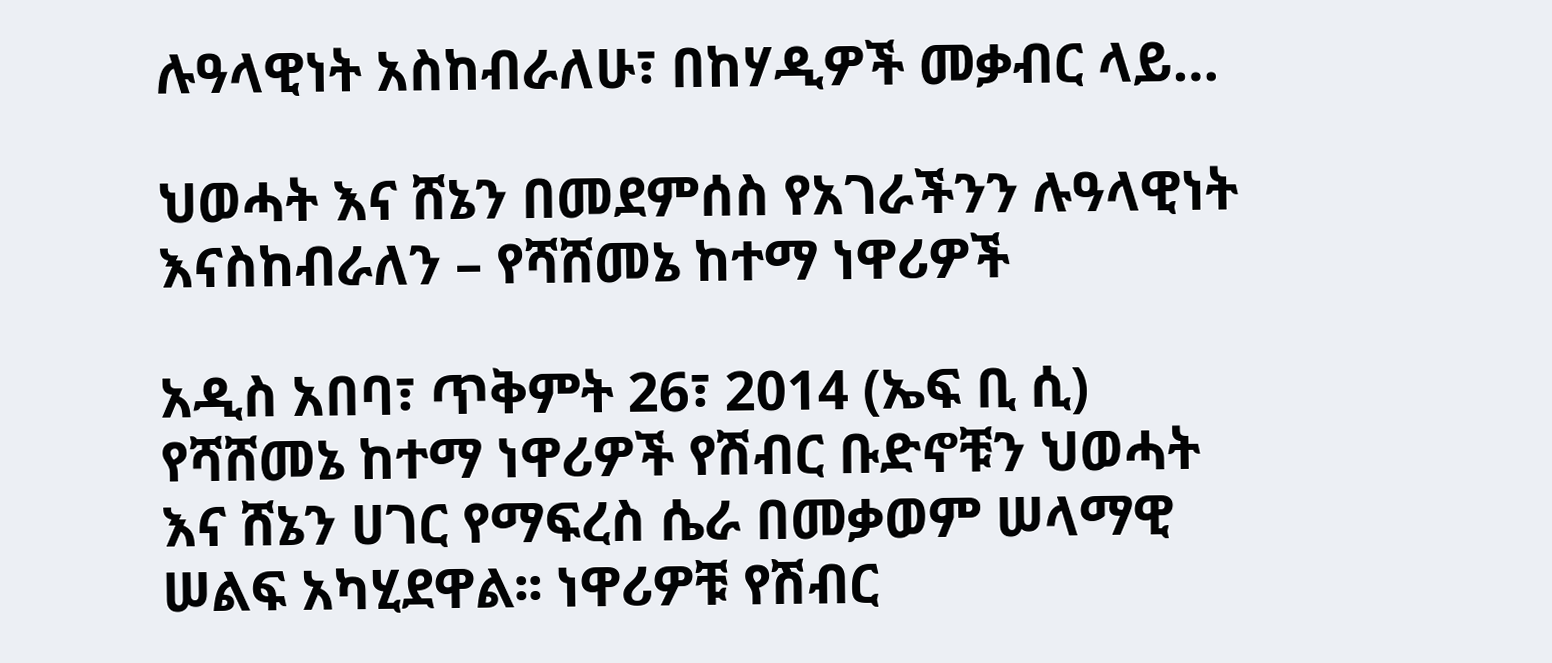ሉዓላዊነት አስከብራለሁ፣ በከሃዲዎች መቃብር ላይ…

ህወሓት እና ሸኔን በመደምሰስ የአገራችንን ሉዓላዊነት እናስከብራለን – የሻሸመኔ ከተማ ነዋሪዎች

አዲስ አበባ፣ ጥቅምት 26፣ 2014 (ኤፍ ቢ ሲ) የሻሸመኔ ከተማ ነዋሪዎች የሽብር ቡድኖቹን ህወሓት እና ሸኔን ሀገር የማፍረስ ሴራ በመቃወም ሠላማዊ ሠልፍ አካሂደዋል፡፡ ነዋሪዎቹ የሽብር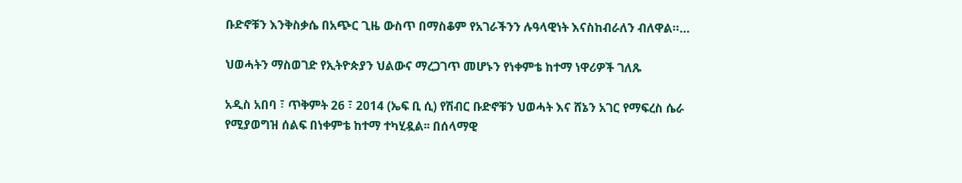ቡድኖቹን እንቅስቃሴ በአጭር ጊዜ ውስጥ በማስቆም የአገራችንን ሉዓላዊነት እናስከብራለን ብለዋል።…

ህወሓትን ማስወገድ የኢትዮጵያን ህልውና ማረጋገጥ መሆኑን የነቀምቴ ከተማ ነዋሪዎች ገለጹ

አዲስ አበባ ፣ ጥቅምት 26 ፣ 2014 (ኤፍ ቢ ሲ) የሽብር ቡድኖቹን ህወሓት እና ሸኔን አገር የማፍረስ ሴራ የሚያወግዝ ሰልፍ በነቀምቴ ከተማ ተካሂዷል፡፡ በሰላማዊ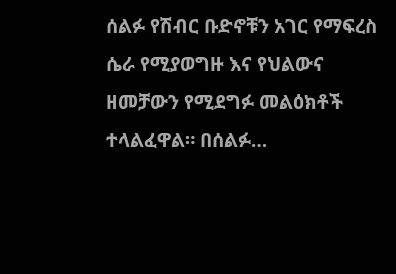ሰልፉ የሽብር ቡድኖቹን አገር የማፍረስ ሴራ የሚያወግዙ እና የህልውና ዘመቻውን የሚደግፉ መልዕክቶች ተላልፈዋል። በሰልፉ…